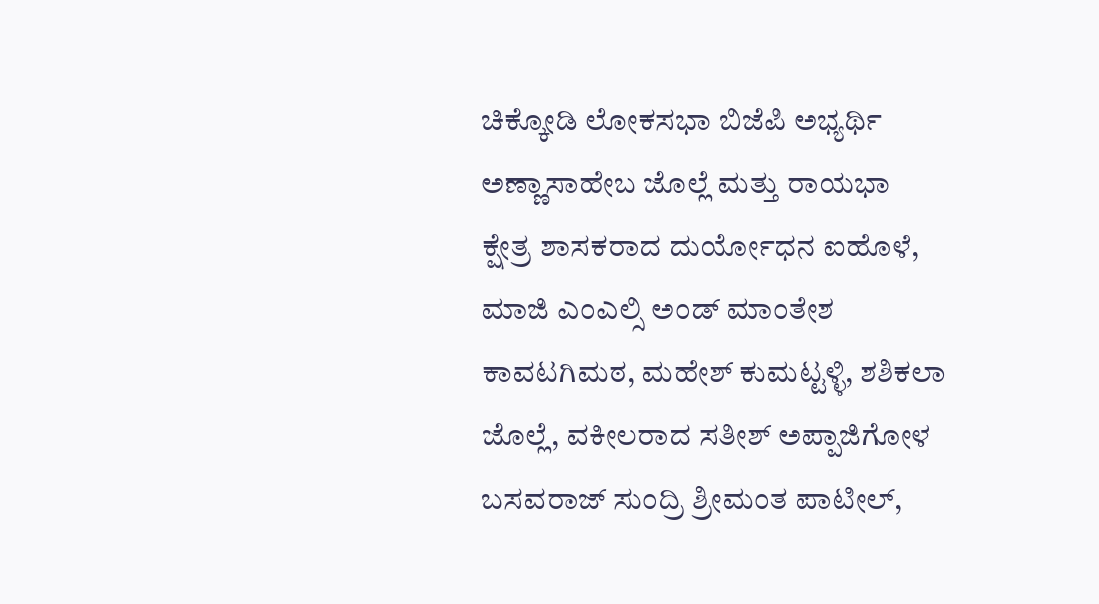ಚಿಕ್ಕೋಡಿ ಲೋಕಸಭಾ ಬಿಜೆಪಿ ಅಭ್ಯರ್ಥಿ ಅಣ್ಣಾಸಾಹೇಬ ಜೊಲ್ಲೆ ಮತ್ತು ರಾಯಭಾ ಕ್ಷೇತ್ರ ಶಾಸಕರಾದ ದುರ್ಯೋಧನ ಐಹೊಳೆ, ಮಾಜಿ ಎಂಎಲ್ಸಿ ಅಂಡ್ ಮಾಂತೇಶ ಕಾವಟಗಿಮಠ, ಮಹೇಶ್ ಕುಮಟ್ಟಳ್ಳಿ, ಶಶಿಕಲಾ ಜೊಲ್ಲೆ, ವಕೀಲರಾದ ಸತೀಶ್ ಅಪ್ಪಾಜಿಗೋಳ ಬಸವರಾಜ್ ಸುಂದ್ರಿ ಶ್ರೀಮಂತ ಪಾಟೀಲ್,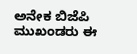ಅನೇಕ ಬಿಜೆಪಿ ಮುಖಂಡರು ಈ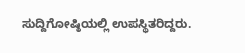ಸುದ್ದಿಗೋಷ್ಠಿಯಲ್ಲಿ ಉಪಸ್ಥಿತರಿದ್ದರು.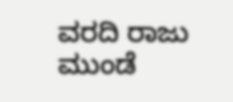ವರದಿ ರಾಜು ಮುಂಡೆ